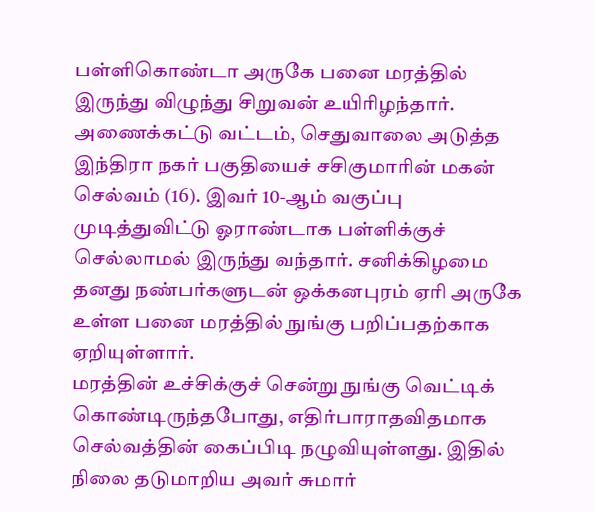பள்ளிகொண்டா அருகே பனை மரத்தில் இருந்து விழுந்து சிறுவன் உயிரிழந்தார்.
அணைக்கட்டு வட்டம், செதுவாலை அடுத்த இந்திரா நகர் பகுதியைச் சசிகுமாரின் மகன் செல்வம் (16). இவர் 10-ஆம் வகுப்பு முடித்துவிட்டு ஓராண்டாக பள்ளிக்குச் செல்லாமல் இருந்து வந்தார். சனிக்கிழமை தனது நண்பர்களுடன் ஒக்கனபுரம் ஏரி அருகே உள்ள பனை மரத்தில் நுங்கு பறிப்பதற்காக ஏறியுள்ளார்.
மரத்தின் உச்சிக்குச் சென்று நுங்கு வெட்டிக் கொண்டிருந்தபோது, எதிர்பாராதவிதமாக செல்வத்தின் கைப்பிடி நழுவியுள்ளது. இதில் நிலை தடுமாறிய அவர் சுமார்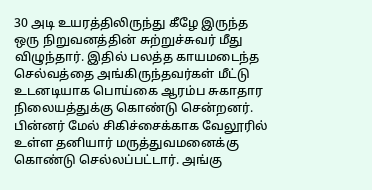30 அடி உயரத்திலிருந்து கீழே இருந்த ஒரு நிறுவனத்தின் சுற்றுச்சுவர் மீது விழுந்தார். இதில் பலத்த காயமடைந்த செல்வத்தை அங்கிருந்தவர்கள் மீட்டு உடனடியாக பொய்கை ஆரம்ப சுகாதார நிலையத்துக்கு கொண்டு சென்றனர்.
பின்னர் மேல் சிகிச்சைக்காக வேலூரில் உள்ள தனியார் மருத்துவமனைக்கு கொண்டு செல்லப்பட்டார். அங்கு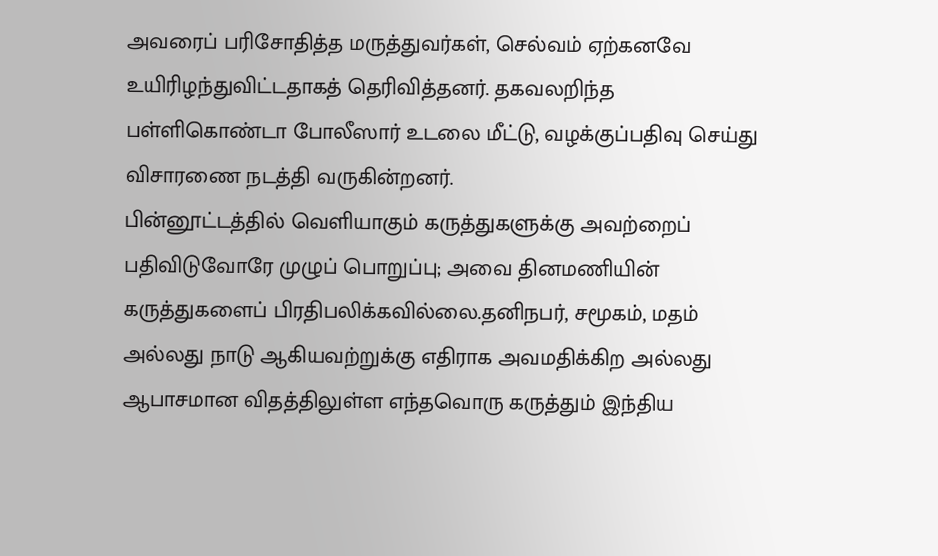அவரைப் பரிசோதித்த மருத்துவர்கள், செல்வம் ஏற்கனவே உயிரிழந்துவிட்டதாகத் தெரிவித்தனர். தகவலறிந்த பள்ளிகொண்டா போலீஸார் உடலை மீட்டு, வழக்குப்பதிவு செய்து விசாரணை நடத்தி வருகின்றனர்.
பின்னூட்டத்தில் வெளியாகும் கருத்துகளுக்கு அவற்றைப் பதிவிடுவோரே முழுப் பொறுப்பு; அவை தினமணியின் கருத்துகளைப் பிரதிபலிக்கவில்லை.தனிநபர், சமூகம், மதம் அல்லது நாடு ஆகியவற்றுக்கு எதிராக அவமதிக்கிற அல்லது ஆபாசமான விதத்திலுள்ள எந்தவொரு கருத்தும் இந்திய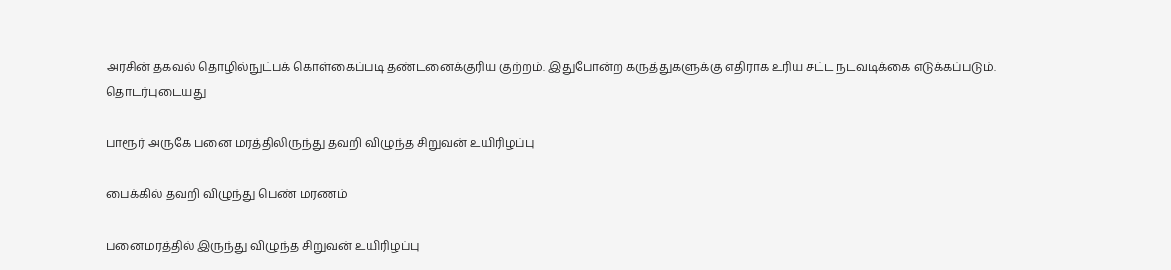அரசின் தகவல் தொழில்நுட்பக் கொள்கைப்படி தண்டனைக்குரிய குற்றம். இதுபோன்ற கருத்துகளுக்கு எதிராக உரிய சட்ட நடவடிக்கை எடுக்கப்படும்.
தொடர்புடையது

பாரூர் அருகே பனை மரத்திலிருந்து தவறி விழுந்த சிறுவன் உயிரிழப்பு

பைக்கில் தவறி விழுந்து பெண் மரணம்

பனைமரத்தில் இருந்து விழுந்த சிறுவன் உயிரிழப்பு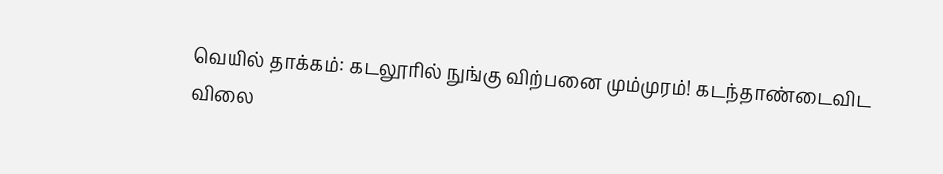வெயில் தாக்கம்: கடலூரில் நுங்கு விற்பனை மும்முரம்! கடந்தாண்டைவிட விலை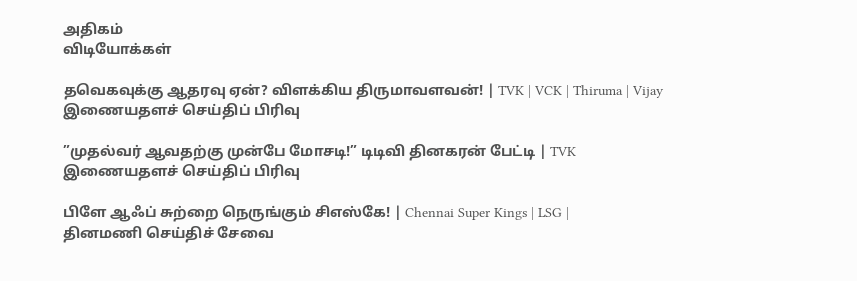அதிகம்
விடியோக்கள்

தவெகவுக்கு ஆதரவு ஏன்? விளக்கிய திருமாவளவன்! | TVK | VCK | Thiruma | Vijay
இணையதளச் செய்திப் பிரிவு

”முதல்வர் ஆவதற்கு முன்பே மோசடி!” டிடிவி தினகரன் பேட்டி | TVK
இணையதளச் செய்திப் பிரிவு

பிளே ஆஃப் சுற்றை நெருங்கும் சிஎஸ்கே! | Chennai Super Kings | LSG |
தினமணி செய்திச் சேவை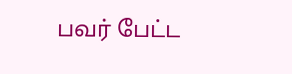பவர் பேட்ட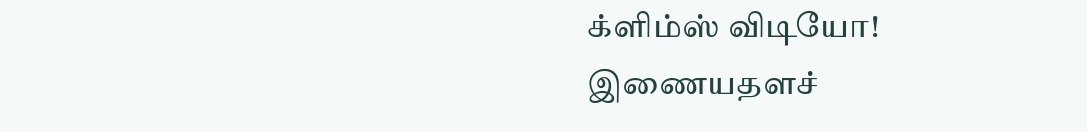க்ளிம்ஸ் விடியோ!
இணையதளச்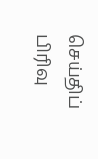செய்திப் பிரிவு